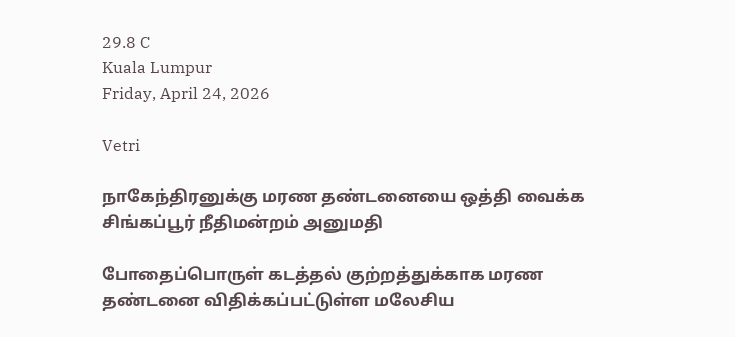29.8 C
Kuala Lumpur
Friday, April 24, 2026

Vetri

நாகேந்திரனுக்கு மரண தண்டனையை ஒத்தி வைக்க சிங்கப்பூர் நீதிமன்றம் அனுமதி

போதைப்பொருள் கடத்தல் குற்றத்துக்காக மரண தண்டனை விதிக்கப்பட்டுள்ள மலேசிய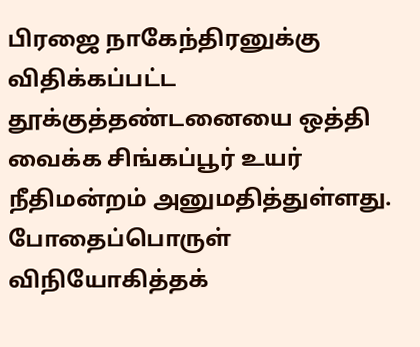பிரஜை நாகேந்திரனுக்கு விதிக்கப்பட்ட தூக்குத்தண்டனையை ஒத்தி வைக்க சிங்கப்பூர் உயர் நீதிமன்றம் அனுமதித்துள்ளது. போதைப்பொருள் விநியோகித்தக்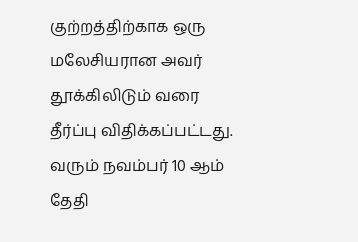குற்றத்திற்காக ஒரு மலேசியரான அவர் தூக்கிலிடும் வரை தீர்ப்பு விதிக்கப்பட்டது. வரும் நவம்பர் 10 ஆம் தேதி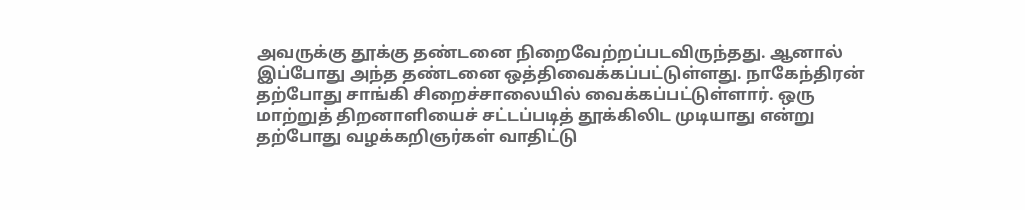அவருக்கு தூக்கு தண்டனை நிறைவேற்றப்படவிருந்தது. ஆனால் இப்போது அந்த தண்டனை ஒத்திவைக்கப்பட்டுள்ளது. நாகேந்திரன் தற்போது சாங்கி சிறைச்சாலையில் வைக்கப்பட்டுள்ளார். ஒரு மாற்றுத் திறனாளியைச் சட்டப்படித் தூக்கிலிட முடியாது என்று தற்போது வழக்கறிஞர்கள் வாதிட்டு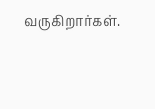வருகிறார்கள்.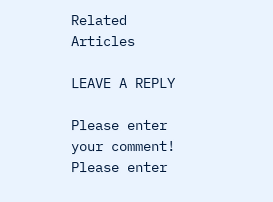Related Articles

LEAVE A REPLY

Please enter your comment!
Please enter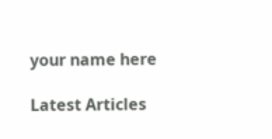your name here

Latest Articles